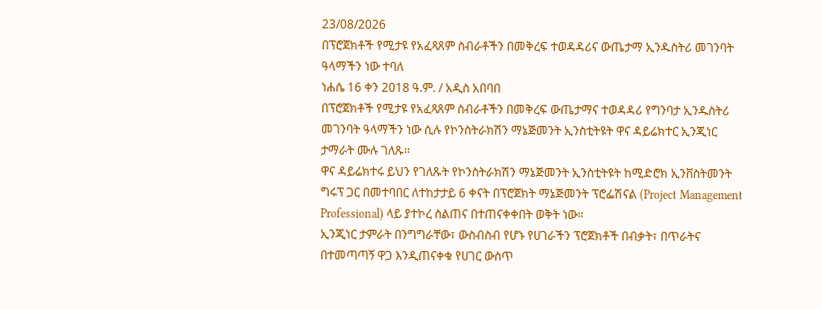23/08/2026
በፕሮጀክቶች የሚታዩ የአፈጻጸም ስብራቶችን በመቅረፍ ተወዳዳሪና ውጤታማ ኢንዱስትሪ መገንባት ዓላማችን ነው ተባለ
ነሐሴ 16 ቀን 2018 ዓ.ም. / አዲስ አበባበ
በፕሮጀክቶች የሚታዩ የአፈጻጸም ስብራቶችን በመቅረፍ ውጤታማና ተወዳዳሪ የግንባታ ኢንዱስትሪ መገንባት ዓላማችን ነው ሲሉ የኮንስትራክሽን ማኔጅመንት ኢንስቲትዩት ዋና ዳይሬክተር ኢንጂነር ታማራት ሙሉ ገለጹ።
ዋና ዳይሬክተሩ ይህን የገለጹት የኮንስትራክሽን ማኔጅመንት ኢንስቲትዩት ከሚድሮክ ኢንቨስትመንት ግሩፕ ጋር በመተባበር ለተከታታይ 6 ቀናት በፕሮጀክት ማኔጅመንት ፕሮፌሽናል (Project Management Professional) ላይ ያተኮረ ስልጠና በተጠናቀቀበት ወቅት ነው።
ኢንጂነር ታምራት በንግግራቸው፣ ውስብስብ የሆኑ የሀገራችን ፕሮጀክቶች በብቃት፣ በጥራትና በተመጣጣኝ ዋጋ እንዲጠናቀቁ የሀገር ውስጥ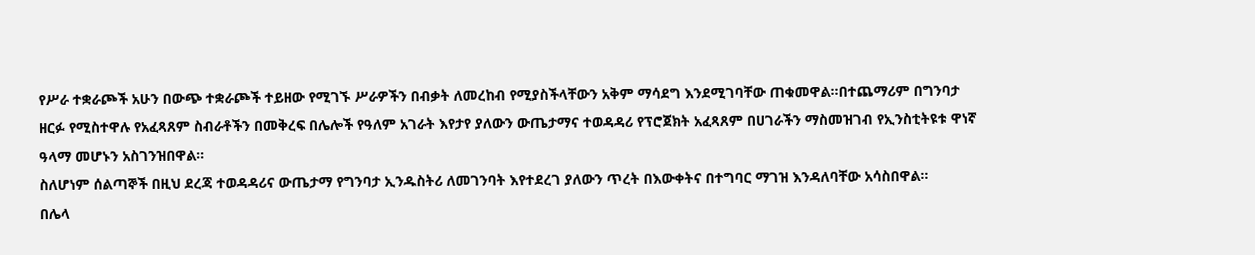የሥራ ተቋራጮች አሁን በውጭ ተቋራጮች ተይዘው የሚገኙ ሥራዎችን በብቃት ለመረከብ የሚያስችላቸውን አቅም ማሳደግ እንደሚገባቸው ጠቁመዋል።በተጨማሪም በግንባታ ዘርፉ የሚስተዋሉ የአፈጻጸም ስብራቶችን በመቅረፍ በሌሎች የዓለም አገራት እየታየ ያለውን ውጤታማና ተወዳዳሪ የፕሮጀክት አፈጻጸም በሀገራችን ማስመዝገብ የኢንስቲትዩቱ ዋነኛ ዓላማ መሆኑን አስገንዝበዋል።
ስለሆነም ሰልጣኞች በዚህ ደረጃ ተወዳዳሪና ውጤታማ የግንባታ ኢንዱስትሪ ለመገንባት እየተደረገ ያለውን ጥረት በእውቀትና በተግባር ማገዝ እንዳለባቸው አሳስበዋል።
በሌላ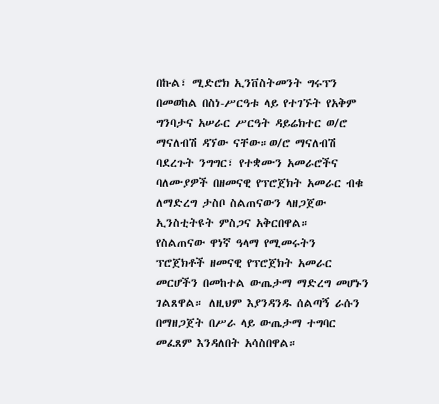በኩል፣ ሚድሮክ ኢንቨስትመንት ግሩፕን በመወከል በስነ-ሥርዓቱ ላይ የተገኙት የአቅም ግንባታና አሠራር ሥርዓት ዳይሬክተር ወ/ሮ ማናለብሽ ዳኘው ናቸው።ወ/ሮ ማናለብሽ ባደረጉት ንግግር፣ የተቋሙን አመራሮችና ባለሙያዎች በዘመናዊ የፕሮጀክት አመራር ብቁ ለማድረግ ታስቦ ስልጠናውን ላዘጋጀው ኢንስቲትዩት ምስጋና አቅርበዋል።
የስልጠናው ዋነኛ ዓላማ የሚመሩትን ፕሮጀክቶች ዘመናዊ የፕሮጀክት አመራር መርሆችን በመከተል ውጤታማ ማድረግ መሆኑን ገልጸዋል። ለዚህም እያንዳንዱ ሰልጣኝ ራሱን በማዘጋጀት በሥራ ላይ ውጤታማ ተግባር መፈጸም እንዳለበት አሳስበዋል።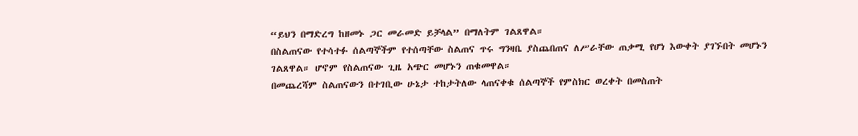“ይህን በማድረግ ከዘመኑ ጋር መራመድ ይቻላል” በማለትም ገልጸዋል።
በስልጠናው የተሳተፉ ሰልጣኞችም የተሰጣቸው ስልጠና ጥሩ ግንዛቤ ያስጨበጠና ለሥራቸው ጠቃሚ የሆነ እውቀት ያገኙበት መሆኑን ገልጸዋል። ሆኖም የስልጠናው ጊዜ አጭር መሆኑን ጠቁመዋል።
በመጨረሻም ስልጠናውን በተገቢው ሁኔታ ተከታትለው ላጠናቀቁ ሰልጣኞች የምስክር ወረቀት በመስጠት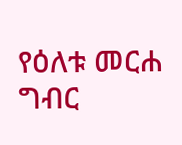የዕለቱ መርሐ ግብር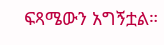ፍጻሜውን አግኝቷል።